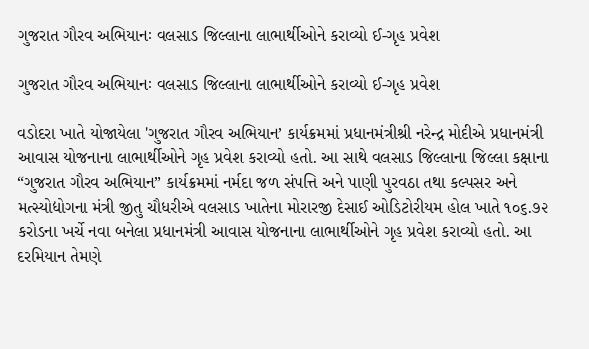ગુજરાત ગૌરવ અભિયાનઃ વલસાડ જિલ્લાના લાભાર્થીઓને કરાવ્યો ઈ-ગૃહ પ્રવેશ

ગુજરાત ગૌરવ અભિયાનઃ વલસાડ જિલ્લાના લાભાર્થીઓને કરાવ્યો ઈ-ગૃહ પ્રવેશ

વડોદરા ખાતે યોજાયેલા 'ગુજરાત ગૌરવ અભિયાન’ કાર્યક્રમમાં પ્રધાનમંત્રીશ્રી નરેન્દ્ર મોદીએ પ્રધાનમંત્રી આવાસ યોજનાના લાભાર્થીઓને ગૃહ પ્રવેશ કરાવ્યો હતો. આ સાથે વલસાડ જિલ્લાના જિલ્લા કક્ષાના “ગુજરાત ગૌરવ અભિયાન” કાર્યક્રમમાં નર્મદા જળ સંપત્તિ અને પાણી પુરવઠા તથા કલ્પસર અને મત્સ્યોદ્યોગના મંત્રી જીતુ ચૌધરીએ વલસાડ ખાતેના મોરારજી દેસાઈ ઓડિટોરીયમ હોલ ખાતે ૧૦૬.૭૨ કરોડના ખર્ચે નવા બનેલા પ્રધાનમંત્રી આવાસ યોજનાના લાભાર્થીઓને ગૃહ પ્રવેશ કરાવ્યો હતો. આ દરમિયાન તેમણે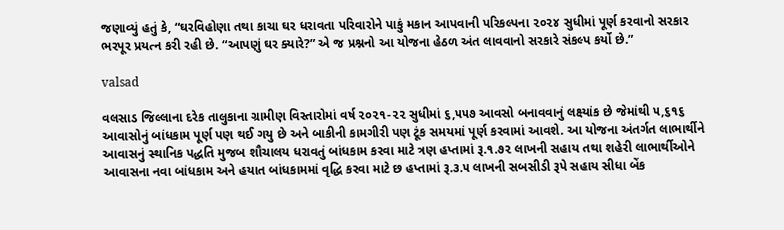જણાવ્યું હતું કે, “ઘરવિહોણા તથા કાચા ઘર ધરાવતા પરિવારોને પાકું મકાન આપવાની પરિકલ્પના ૨૦૨૪ સુધીમાં પૂર્ણ કરવાનો સરકાર ભરપૂર પ્રયત્ન કરી રહી છે. “આપણું ઘર ક્યારે?” એ જ પ્રશ્નનો આ યોજના હેઠળ અંત લાવવાનો સરકારે સંકલ્પ કર્યો છે.”

valsad

વલસાડ જિલ્લાના દરેક તાલુકાના ગ્રામીણ વિસ્તારોમાં વર્ષ ૨૦૨૧-૨૨ સુધીમાં ૬,૫૫૭ આવસો બનાવવાનું લક્ષ્યાંક છે જેમાંથી ૫,૬૧૬ આવાસોનું બાંધકામ પૂર્ણ પણ થઈ ગયુ છે અને બાકીની કામગીરી પણ ટૂંક સમયમાં પૂર્ણ કરવામાં આવશે. આ યોજના અંતર્ગત લાભાર્થીને આવાસનું સ્થાનિક પદ્ધતિ મુજબ શૌચાલય ધરાવતું બાંધકામ કરવા માટે ત્રણ હપ્તામાં રૂ.૧.૭૨ લાખની સહાય તથા શહેરી લાભાર્થીઓને આવાસના નવા બાંધકામ અને હયાત બાંધકામમાં વૃદ્ધિ કરવા માટે છ હપ્તામાં રૂ.૩.૫ લાખની સબસીડી રૂપે સહાય સીધા બેંક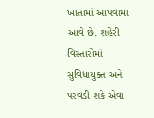ખાતામાં આપવામા આવે છે. શહેરી વિસ્તારોમાં સુવિધાયુક્ત અને પરવડી શકે એવા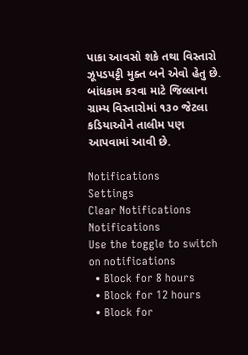પાકા આવસો શકે તથા વિસ્તારો ઝૂપડપટ્ટી મુક્ત બને એવો હેતુ છે. બાંધકામ કરવા માટે જિલ્લાના ગ્રામ્ય વિસ્તારોમાં ૧૩૦ જેટલા કડિયાઓને તાલીમ પણ આપવામાં આવી છે.

Notifications
Settings
Clear Notifications
Notifications
Use the toggle to switch on notifications
  • Block for 8 hours
  • Block for 12 hours
  • Block for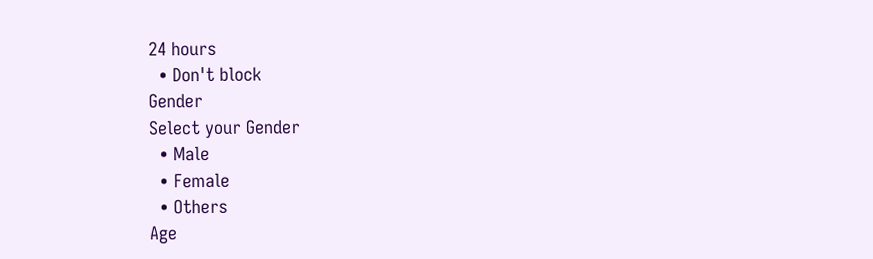24 hours
  • Don't block
Gender
Select your Gender
  • Male
  • Female
  • Others
Age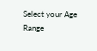Select your Age Range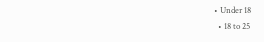• Under 18
  • 18 to 25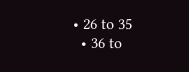• 26 to 35
  • 36 to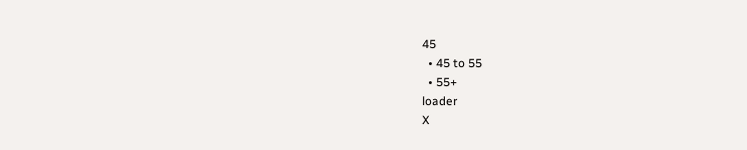45
  • 45 to 55
  • 55+
loader
X